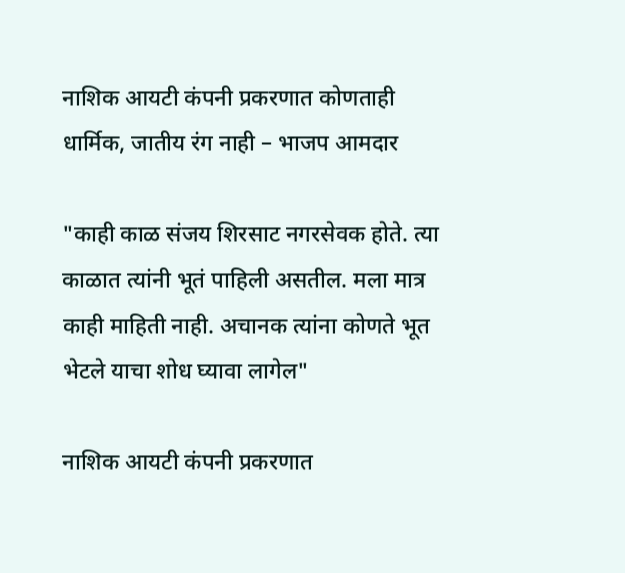नाशिक आयटी कंपनी प्रकरणात कोणताही धार्मिक, जातीय रंग नाही – भाजप आमदार

"काही काळ संजय शिरसाट नगरसेवक होते. त्या काळात त्यांनी भूतं पाहिली असतील. मला मात्र काही माहिती नाही. अचानक त्यांना कोणते भूत भेटले याचा शोध घ्यावा लागेल"

नाशिक आयटी कंपनी प्रकरणात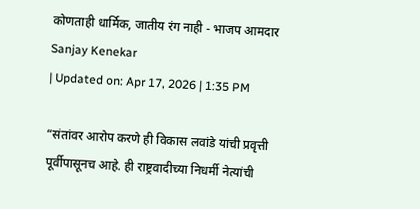कोणताही धार्मिक, जातीय रंग नाही - भाजप आमदार
Sanjay Kenekar
| Updated on: Apr 17, 2026 | 1:35 PM

“संतांवर आरोप करणे ही विकास लवांडे यांची प्रवृत्ती पूर्वीपासूनच आहे. ही राष्ट्रवादीच्या निधर्मी नेत्यांची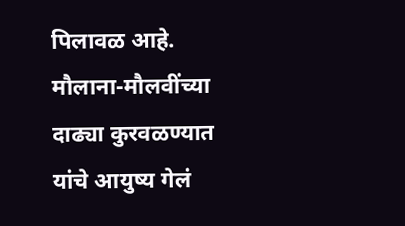पिलावळ आहे. मौलाना-मौलवींच्या दाढ्या कुरवळण्यात यांचे आयुष्य गेलं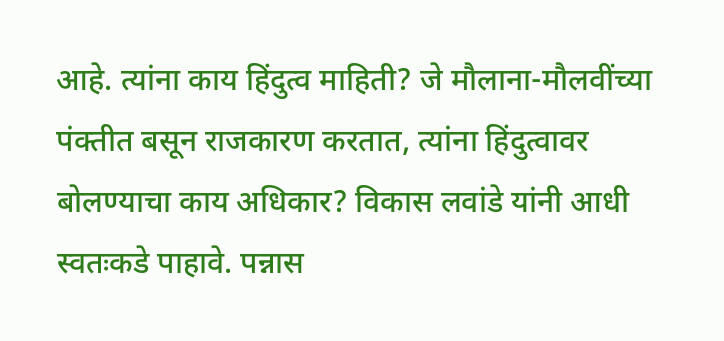आहे. त्यांना काय हिंदुत्व माहिती? जे मौलाना-मौलवींच्या पंक्तीत बसून राजकारण करतात, त्यांना हिंदुत्वावर बोलण्याचा काय अधिकार? विकास लवांडे यांनी आधी स्वतःकडे पाहावे. पन्नास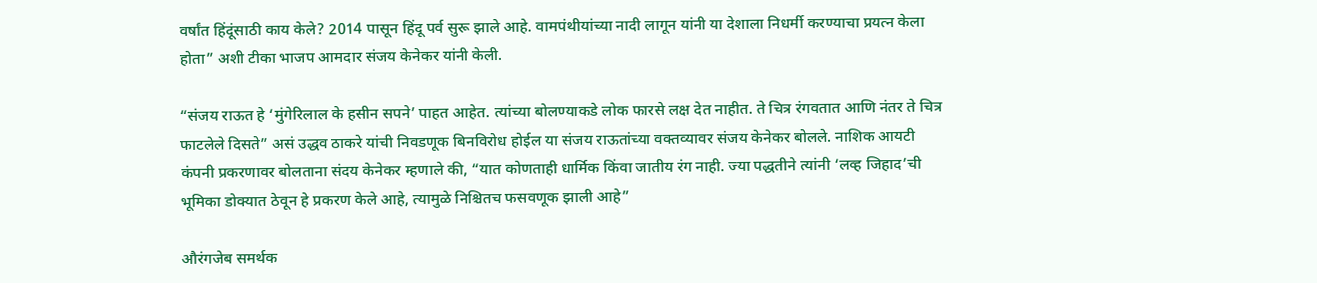वर्षांत हिंदूंसाठी काय केले? 2014 पासून हिंदू पर्व सुरू झाले आहे. वामपंथीयांच्या नादी लागून यांनी या देशाला निधर्मी करण्याचा प्रयत्न केला होता” अशी टीका भाजप आमदार संजय केनेकर यांनी केली.

“संजय राऊत हे ‘मुंगेरिलाल के हसीन सपने’ पाहत आहेत. त्यांच्या बोलण्याकडे लोक फारसे लक्ष देत नाहीत. ते चित्र रंगवतात आणि नंतर ते चित्र फाटलेले दिसते” असं उद्धव ठाकरे यांची निवडणूक बिनविरोध होईल या संजय राऊतांच्या वक्तव्यावर संजय केनेकर बोलले. नाशिक आयटी कंपनी प्रकरणावर बोलताना संदय केनेकर म्हणाले की, “यात कोणताही धार्मिक किंवा जातीय रंग नाही. ज्या पद्धतीने त्यांनी ‘लव्ह जिहाद’ची भूमिका डोक्यात ठेवून हे प्रकरण केले आहे, त्यामुळे निश्चितच फसवणूक झाली आहे”

औरंगजेब समर्थक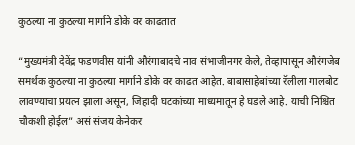कुठल्या ना कुठल्या मार्गाने डोके वर काढतात

“मुख्यमंत्री देवेंद्र फडणवीस यांनी औरंगाबादचे नाव संभाजीनगर केले, तेव्हापासून औरंगजेब समर्थक कुठल्या ना कुठल्या मार्गाने डोके वर काढत आहेत. बाबासाहेबांच्या रॅलीला गालबोट लावण्याचा प्रयत्न झाला असून, जिहादी घटकांच्या माध्यमातून हे घडले आहे. याची निश्चित चौकशी होईल” असं संजय केनेकर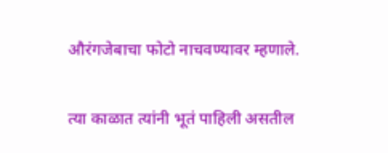औरंगजेबाचा फोटो नाचवण्यावर म्हणाले.

त्या काळात त्यांनी भूतं पाहिली असतील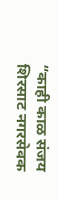“काही काळ संजय शिरसाट नगरसेवक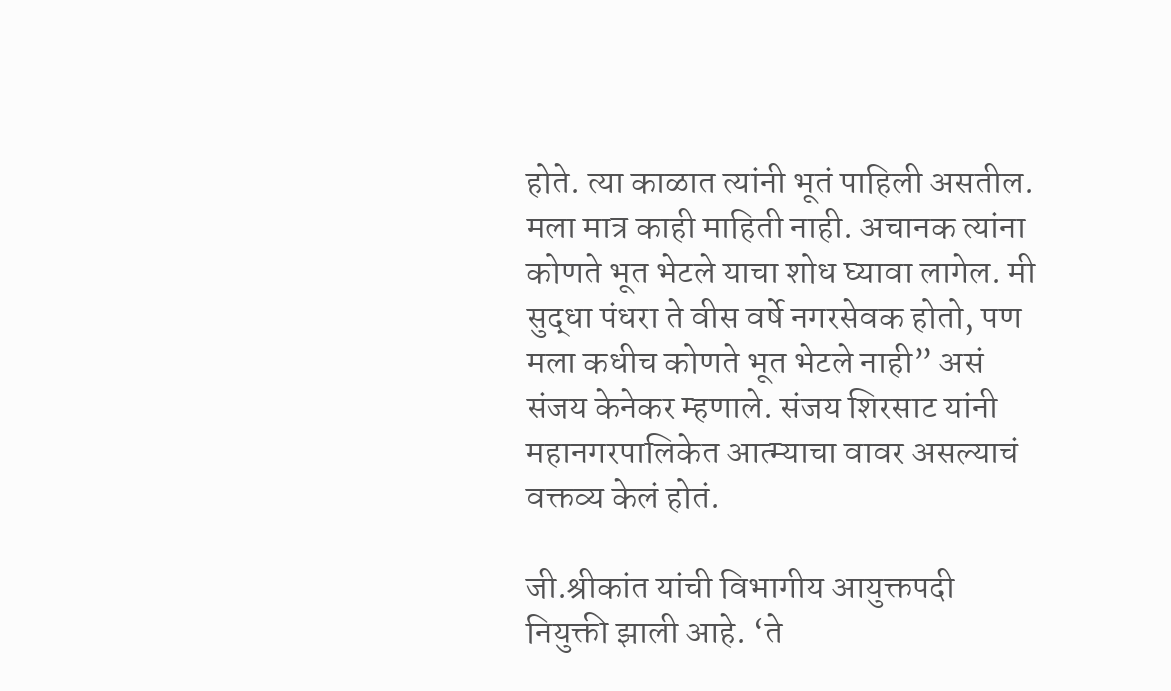होते. त्या काळात त्यांनी भूतं पाहिली असतील. मला मात्र काही माहिती नाही. अचानक त्यांना कोणते भूत भेटले याचा शोध घ्यावा लागेल. मी सुद्धा पंधरा ते वीस वर्षे नगरसेवक होतो, पण मला कधीच कोणते भूत भेटले नाही” असं संजय केनेकर म्हणाले. संजय शिरसाट यांनी महानगरपालिकेत आत्म्याचा वावर असल्याचं वक्तव्य केलं होतं.

जी.श्रीकांत यांची विभागीय आयुक्तपदी नियुक्ती झाली आहे. ‘ते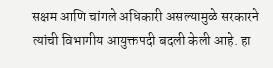सक्षम आणि चांगले अधिकारी असल्यामुळे सरकारने त्यांची विभागीय आयुक्तपदी बदली केली आहे. हा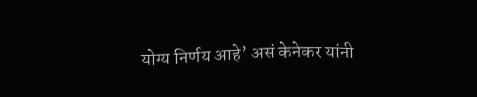योग्य निर्णय आहे’ असं केनेकर यांनी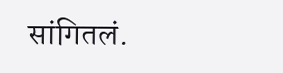सांगितलं.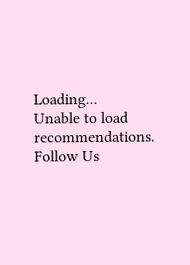Loading...
Unable to load recommendations.
Follow Us